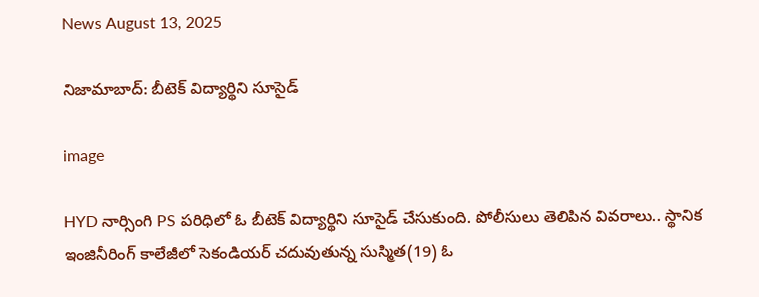News August 13, 2025

నిజామాబాద్: బీటెక్ విద్యార్థిని సూసైడ్

image

HYD నార్సింగి PS పరిధిలో ఓ బీటెక్ విద్యార్థిని సూసైడ్ చేసుకుంది. పోలీసులు తెలిపిన వివరాలు.. స్థానిక ఇంజినీరింగ్ కాలేజీలో సెకండియర్ చదువుతున్న సుస్మిత(19) ఓ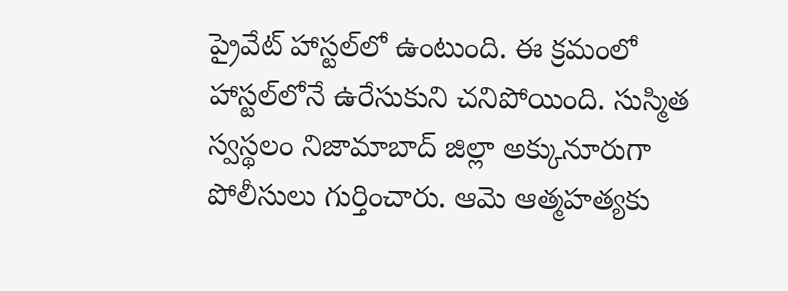ప్రైవేట్ హాస్టల్‌లో ఉంటుంది. ఈ క్రమంలో హాస్టల్‌లోనే ఉరేసుకుని చనిపోయింది. సుస్మిత స్వస్థలం నిజామాబాద్ జిల్లా అక్కునూరుగా పోలీసులు గుర్తించారు. ఆమె ఆత్మహత్యకు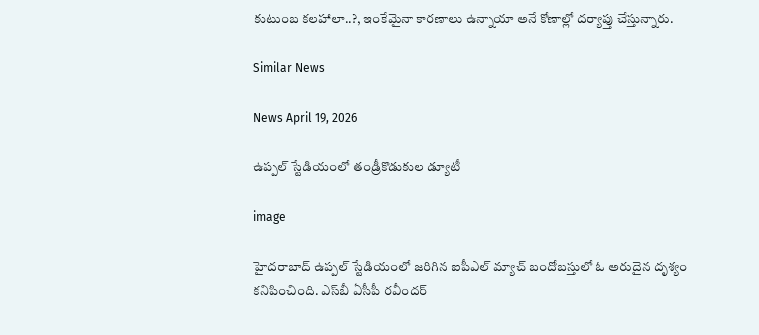కుటుంబ కలహాలా..?, ఇంకేమైనా కారణాలు ఉన్నాయా అనే కోణాల్లో దర్యాప్తు చేస్తున్నారు.

Similar News

News April 19, 2026

ఉప్పల్ స్టేడియంలో తండ్రీకొడుకుల డ్యూటీ

image

హైదరాబాద్ ఉప్పల్ స్టేడియంలో జరిగిన ఐపీఎల్ మ్యాచ్ బందోబస్తులో ఓ అరుదైన దృశ్యం కనిపించింది. ఎస్‌బీ ఏసీపీ రవీందర్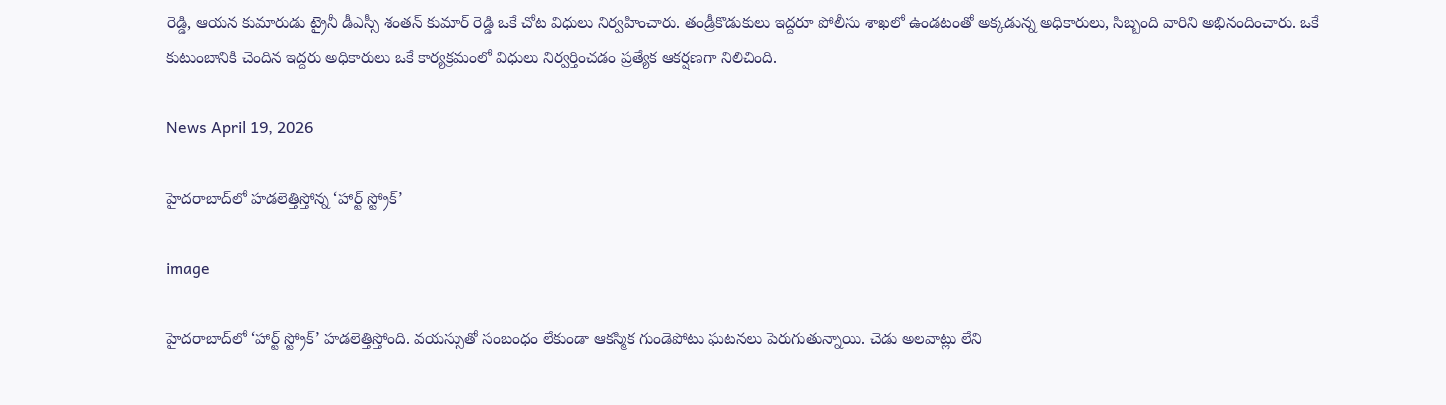రెడ్డి, ఆయన కుమారుడు ట్రైనీ డీఎస్సీ శంతన్ కుమార్ రెడ్డి ఒకే చోట విధులు నిర్వహించారు. తండ్రీకొడుకులు ఇద్దరూ పోలీసు శాఖలో ఉండటంతో అక్కడున్న అధికారులు, సిబ్బంది వారిని అభినందించారు. ఒకే కుటుంబానికి చెందిన ఇద్దరు అధికారులు ఒకే కార్యక్రమంలో విధులు నిర్వర్తించడం ప్రత్యేక ఆకర్షణగా నిలిచింది.

News April 19, 2026

హైదరాబాద్‌లో హడలెత్తిస్తోన్న ‘హార్ట్ స్ట్రోక్’

image

హైదరాబాద్‌లో ‘హార్ట్ స్ట్రోక్’ హడలెత్తిస్తోంది. వయస్సుతో సంబంధం లేకుండా ఆకస్మిక గుండెపోటు ఘటనలు పెరుగుతున్నాయి. చెడు అలవాట్లు లేని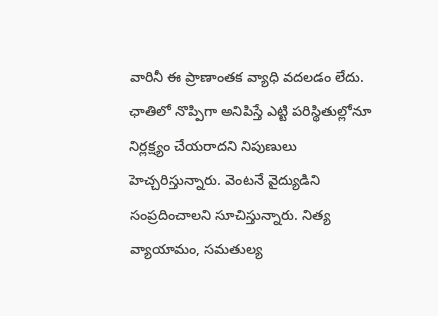వారినీ ఈ ప్రాణాంతక వ్యాధి వదలడం లేదు. ఛాతిలో నొప్పిగా అనిపిస్తే ఎట్టి పరిస్థితుల్లోనూ నిర్లక్ష్యం చేయరాదని నిపుణులు హెచ్చరిస్తున్నారు. వెంటనే వైద్యుడిని సంప్రదించాలని సూచిస్తున్నారు. నిత్య వ్యాయామం, సమతుల్య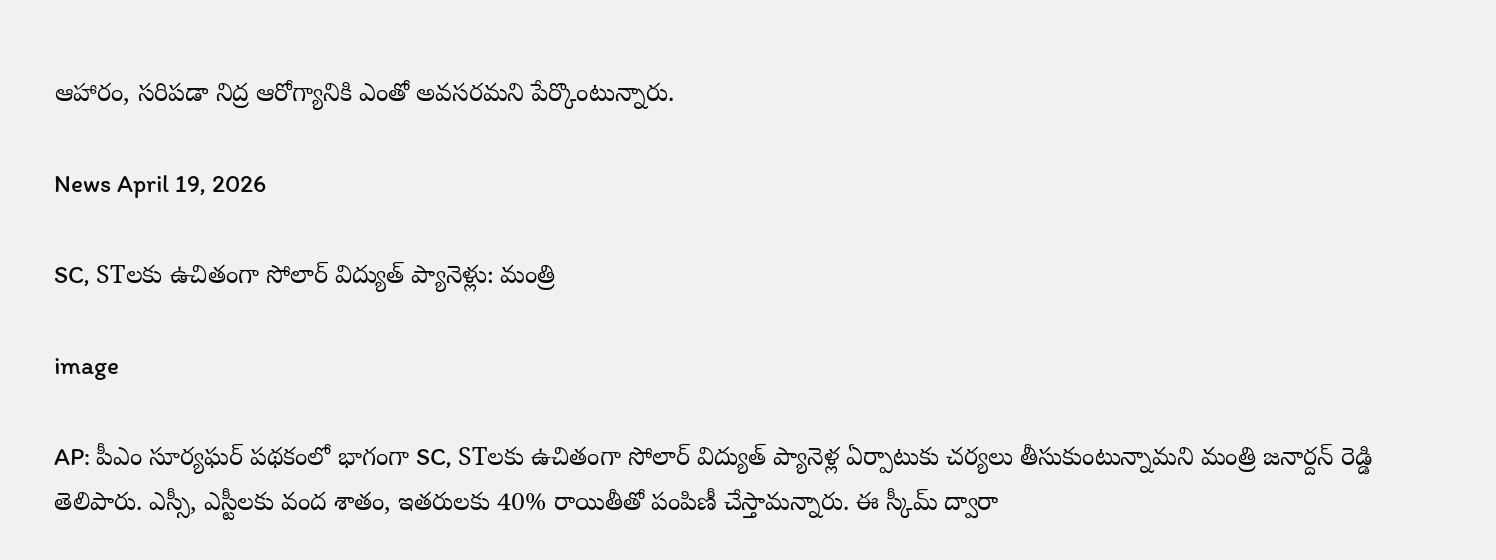ఆహారం, సరిపడా నిద్ర ఆరోగ్యానికి ఎంతో అవసరమని పేర్కొంటున్నారు.

News April 19, 2026

SC, STలకు ఉచితంగా సోలార్ విద్యుత్ ప్యానెళ్లు: మంత్రి

image

AP: పీఎం సూర్యఘర్ పథకంలో భాగంగా SC, STలకు ఉచితంగా సోలార్ విద్యుత్ ప్యానెళ్ల ఏర్పాటుకు చర్యలు తీసుకుంటున్నామని మంత్రి జనార్దన్ రెడ్డి తెలిపారు. ఎస్సీ, ఎస్టీలకు వంద శాతం, ఇతరులకు 40% రాయితీతో పంపిణీ చేస్తామన్నారు. ఈ స్కీమ్ ద్వారా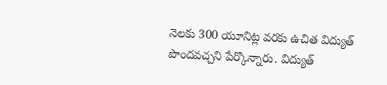నెలకు 300 యూనిట్ల వరకు ఉచిత విద్యుత్ పొందవచ్చని పేర్కొన్నారు. విద్యుత్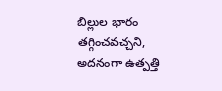బిల్లుల భారం తగ్గించవచ్చని, అదనంగా ఉత్పత్తి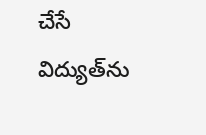చేసే విద్యుత్‌ను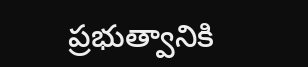ప్రభుత్వానికి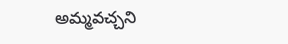అమ్మవచ్చని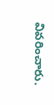వివరించారు.